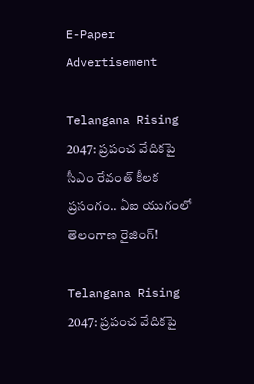E-Paper
Advertisement

Telangana Rising 2047: ప్రపంచ వేదికపై సీఎం రేవంత్ కీలక ప్రసంగం.. ఏఐ యుగంలో తెలంగాణ రైజింగ్!

Telangana Rising 2047: ప్రపంచ వేదికపై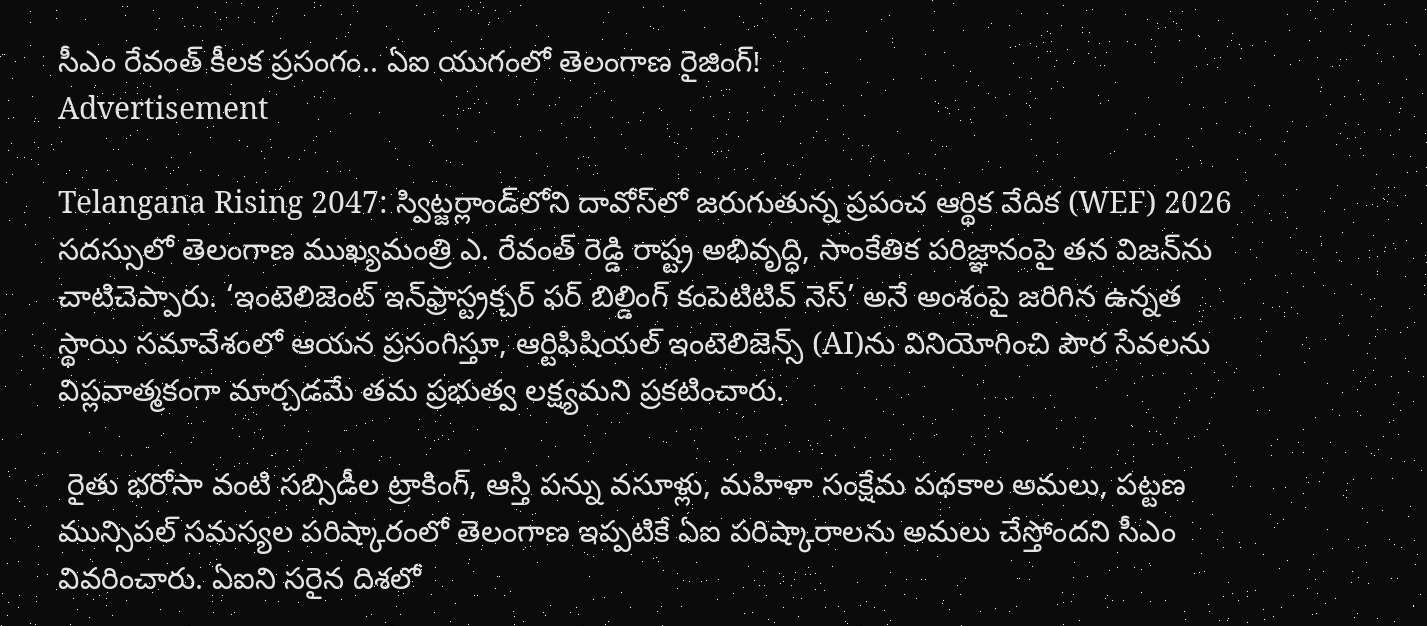సీఎం రేవంత్ కీలక ప్రసంగం.. ఏఐ యుగంలో తెలంగాణ రైజింగ్!
Advertisement

Telangana Rising 2047: స్విట్జర్లాండ్‌లోని దావోస్‌లో జరుగుతున్న ప్రపంచ ఆర్థిక వేదిక (WEF) 2026 సదస్సులో తెలంగాణ ముఖ్యమంత్రి ఎ. రేవంత్ రెడ్డి రాష్ట్ర అభివృద్ధి, సాంకేతిక పరిజ్ఞానంపై తన విజన్‌ను చాటిచెప్పారు. ‘ఇంటెలిజెంట్ ఇన్‌ఫ్రాస్ట్రక్చర్ ఫర్ బిల్డింగ్ కంపెటిటివ్ నెస్’ అనే అంశంపై జరిగిన ఉన్నత స్థాయి సమావేశంలో ఆయన ప్రసంగిస్తూ, ఆర్టిఫిషియల్ ఇంటెలిజెన్స్ (AI)ను వినియోగించి పౌర సేవలను విప్లవాత్మకంగా మార్చడమే తమ ప్రభుత్వ లక్ష్యమని ప్రకటించారు.

 రైతు భరోసా వంటి సబ్సిడీల ట్రాకింగ్, ఆస్తి పన్ను వసూళ్లు, మహిళా సంక్షేమ పథకాల అమలు, పట్టణ మున్సిపల్ సమస్యల పరిష్కారంలో తెలంగాణ ఇప్పటికే ఏఐ పరిష్కారాలను అమలు చేస్తోందని సీఎం వివరించారు. ఏఐని సరైన దిశలో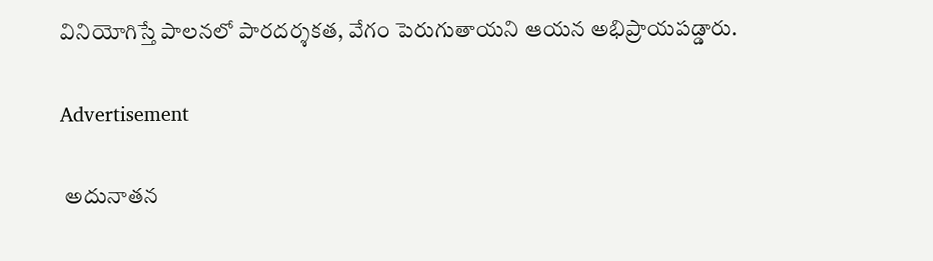వినియోగిస్తే పాలనలో పారదర్శకత, వేగం పెరుగుతాయని ఆయన అభిప్రాయపడ్డారు.

Advertisement

 అదునాతన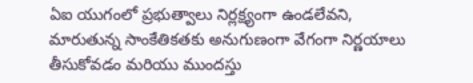ఏఐ యుగంలో ప్రభుత్వాలు నిర్లక్ష్యంగా ఉండలేవని, మారుతున్న సాంకేతికతకు అనుగుణంగా వేగంగా నిర్ణయాలు తీసుకోవడం మరియు ముందస్తు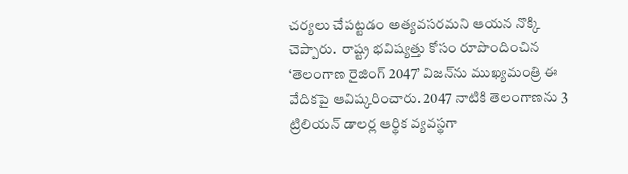చర్యలు చేపట్టడం అత్యవసరమని ఆయన నొక్కి చెప్పారు.  రాష్ట్ర భవిష్యత్తు కోసం రూపొందించిన ‘తెలంగాణ రైజింగ్ 2047’ విజన్‌ను ముఖ్యమంత్రి ఈ వేదికపై ఆవిష్కరించారు. 2047 నాటికి తెలంగాణను 3 ట్రిలియన్ డాలర్ల ఆర్థిక వ్యవస్థగా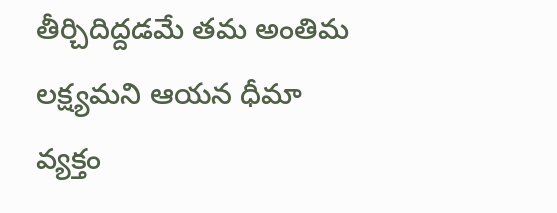తీర్చిదిద్దడమే తమ అంతిమ లక్ష్యమని ఆయన ధీమా వ్యక్తం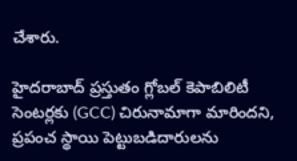చేశారు.

హైదరాబాద్ ప్రస్తుతం గ్లోబల్ కెపాబిలిటీ సెంటర్లకు (GCC) చిరునామాగా మారిందని, ప్రపంచ స్థాయి పెట్టుబడిదారులను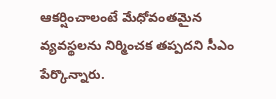ఆకర్షించాలంటే మేధోవంతమైన వ్యవస్థలను నిర్మించక తప్పదని సీఎం పేర్కొన్నారు.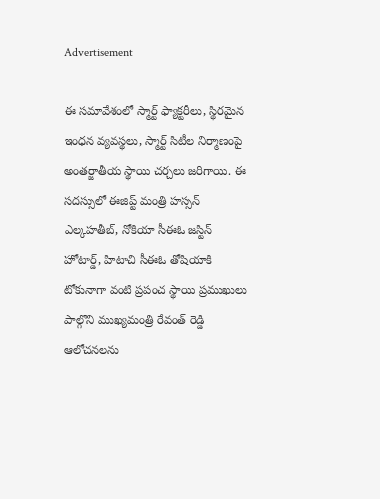Advertisement

ఈ సమావేశంలో స్మార్ట్ ఫ్యాక్టరీలు, స్థిరమైన ఇంధన వ్యవస్థలు, స్మార్ట్ సిటీల నిర్మాణంపై అంతర్జాతీయ స్థాయి చర్చలు జరిగాయి. ఈ సదస్సులో ఈజిప్ట్ మంత్రి హస్సన్ ఎల్కహతీబ్, నోకియా సీఈఓ జస్టిన్ హోటార్డ్, హిటాచి సీఈఓ తోషియాకి టోకునాగా వంటి ప్రపంచ స్థాయి ప్రముఖులు పాల్గొని ముఖ్యమంత్రి రేవంత్ రెడ్డి ఆలోచనలను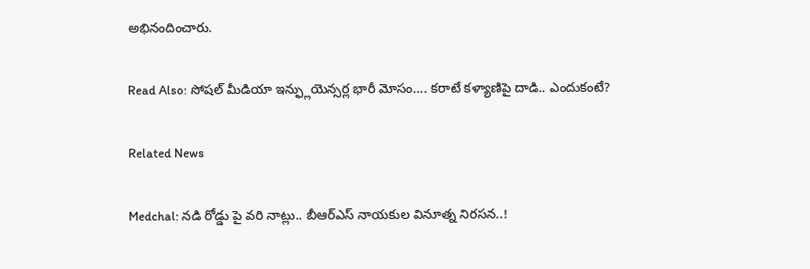అభినందించారు.

Read Also: సోషల్ మీడియా ఇన్ఫ్లుయెన్సర్ల భారీ మోసం…. కరాటే కళ్యాణిపై దాడి.. ఎందుకంటే?

Related News

Medchal: నడి రోడ్డు పై వరి నాట్లు.. బీఆర్ఎస్ నాయకుల వినూత్న నిరసన..!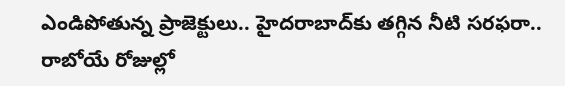ఎండిపోతున్న ప్రాజెక్టులు.. హైదరాబాద్‌కు తగ్గిన నీటి సరఫరా.. రాబోయే రోజుల్లో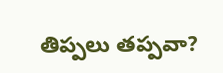తిప్పలు తప్పవా?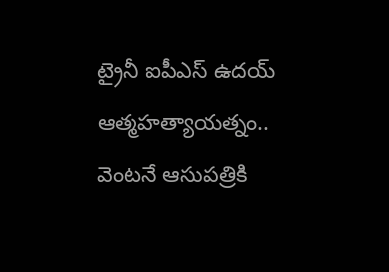ట్రైనీ ఐపీఎస్‌ ఉదయ్‌ ఆత్మహత్యాయత్నం.. వెంటనే ఆసుపత్రికి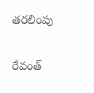తరలింపు

రేవంత్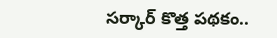సర్కార్ కొత్త పథకం..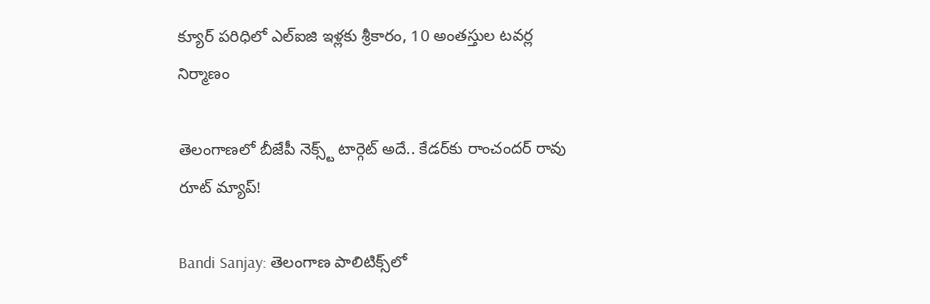క్యూర్ పరిధిలో ఎల్ఐజి ఇళ్లకు శ్రీకారం, 10 అంతస్తుల టవర్ల నిర్మాణం

తెలంగాణలో బీజేపీ నెక్స్ట్ టార్గెట్ అదే.. కేడర్‌కు రాంచందర్ రావు రూట్ మ్యాప్!

Bandi Sanjay: తెలంగాణ పాలిటిక్స్‌లో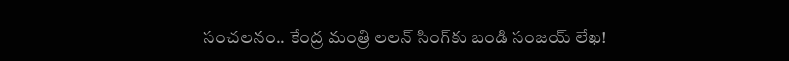సంచలనం.. కేంద్ర మంత్రి లలన్ సింగ్‌కు బండి సంజయ్ లేఖ!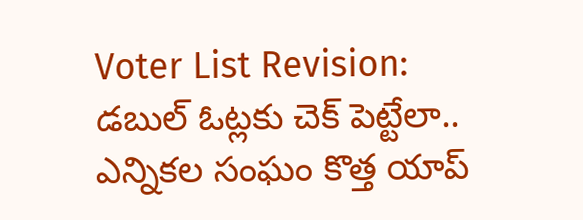Voter List Revision: డబుల్ ఓట్లకు చెక్ పెట్టేలా.. ఎన్నికల సంఘం కొత్త యాప్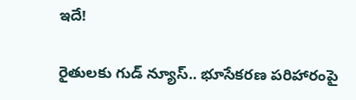ఇదే!

రైతులకు గుడ్ న్యూస్.. భూసేకరణ పరిహారంపై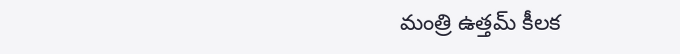మంత్రి ఉత్తమ్ కీలక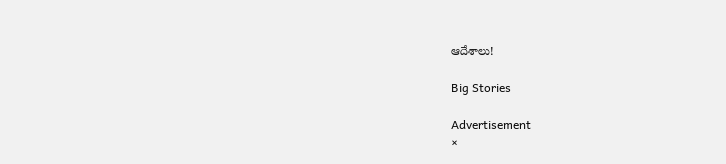ఆదేశాలు!

Big Stories

Advertisement
×